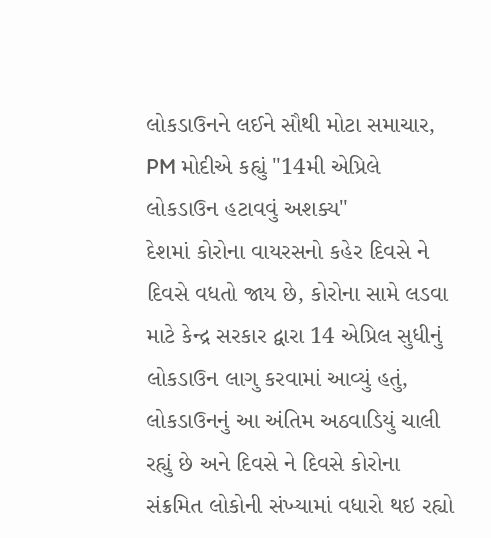લોકડાઉનને લઈને સૌથી મોટા સમાચાર, PM મોદીએ કહ્યું "14મી એપ્રિલે લોકડાઉન હટાવવું અશક્ય"
દેશમાં કોરોના વાયરસનો કહેર દિવસે ને દિવસે વધતો જાય છે, કોરોના સામે લડવા માટે કેન્દ્ર સરકાર દ્વારા 14 એપ્રિલ સુધીનું લોકડાઉન લાગુ કરવામાં આવ્યું હતું, લોકડાઉનનું આ અંતિમ અઠવાડિયું ચાલી રહ્યું છે અને દિવસે ને દિવસે કોરોના સંક્રમિત લોકોની સંખ્યામાં વધારો થઇ રહ્યો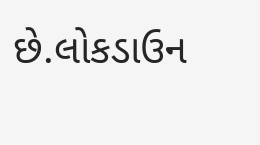છે.લોકડાઉન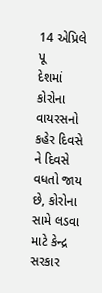14 એપ્રિલે પૂ
દેશમાં કોરોના વાયરસનો કહેર દિવસે ને દિવસે વધતો જાય છે, કોરોના સામે લડવા માટે કેન્દ્ર સરકાર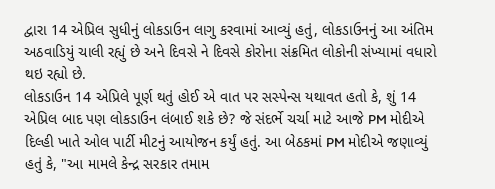દ્વારા 14 એપ્રિલ સુધીનું લોકડાઉન લાગુ કરવામાં આવ્યું હતું, લોકડાઉનનું આ અંતિમ અઠવાડિયું ચાલી રહ્યું છે અને દિવસે ને દિવસે કોરોના સંક્રમિત લોકોની સંખ્યામાં વધારો થઇ રહ્યો છે.
લોકડાઉન 14 એપ્રિલે પૂર્ણ થતું હોઈ એ વાત પર સસ્પેન્સ યથાવત હતો કે, શું 14 એપ્રિલ બાદ પણ લોકડાઉન લંબાઈ શકે છે? જે સંદર્ભે ચર્ચા માટે આજે PM મોદીએ દિલ્હી ખાતે ઓલ પાર્ટી મીટનું આયોજન કર્યું હતું. આ બેઠકમાં PM મોદીએ જણાવ્યું હતું કે, "આ મામલે કેન્દ્ર સરકાર તમામ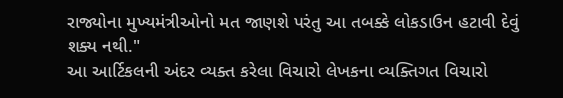રાજ્યોના મુખ્યમંત્રીઓનો મત જાણશે પરંતુ આ તબક્કે લોકડાઉન હટાવી દેવું શક્ય નથી."
આ આર્ટિકલની અંદર વ્યક્ત કરેલા વિચારો લેખકના વ્યક્તિગત વિચારો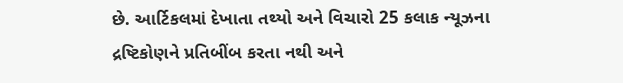છે. આર્ટિકલમાં દેખાતા તથ્યો અને વિચારો 25 કલાક ન્યૂઝના દ્રષ્ટિકોણને પ્રતિબીંબ કરતા નથી અને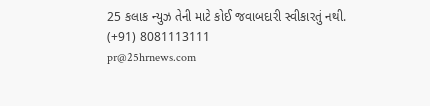25 કલાક ન્યુઝ તેની માટે કોઈ જવાબદારી સ્વીકારતું નથી.
(+91) 8081113111
pr@25hrnews.com